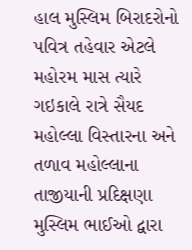હાલ મુસ્લિમ બિરાદરોનો પવિત્ર તહેવાર એટલે મહોરમ માસ ત્યારે ગઇકાલે રાત્રે સૈયદ મહોલ્લા વિસ્તારના અને તળાવ મહોલ્લાના તાજીયાની પ્રદિક્ષણા મુસ્લિમ ભાઈઓ દ્વારા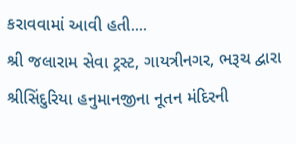કરાવવામાં આવી હતી....
શ્રી જલારામ સેવા ટ્રસ્ટ, ગાયત્રીનગર, ભરૂચ દ્વારા શ્રીસિંદુરિયા હનુમાનજીના નૂતન મંદિરની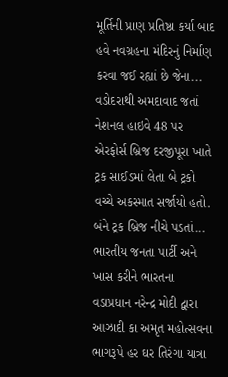મૂર્તિની પ્રાણ પ્રતિષ્ઠા કર્યા બાદ હવે નવગ્રહના મંદિરનું નિર્માણ કરવા જઈ રહ્યાં છે જેના...
વડોદરાથી અમદાવાદ જતાં નેશનલ હાઇવે 48 પર એરફોર્સ બ્રિજ દરજીપૂરા ખાતે ટ્રક સાઈડમાં લેતા બે ટ્રકો વચ્ચે અકસ્માત સર્જાયો હતો. બંને ટ્રક બ્રિજ નીચે પડતાં...
ભારતીય જનતા પાર્ટી અને ખાસ કરીને ભારતના વડાપ્રધાન નરેન્દ્ર મોદી દ્વારા આઝાદી કા અમૃત મહોત્સવના ભાગરૂપે હર ઘર તિરંગા યાત્રા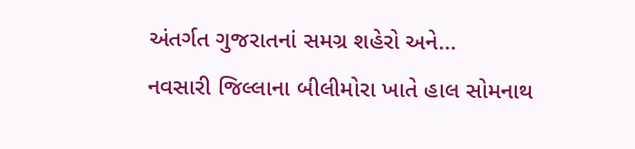અંતર્ગત ગુજરાતનાં સમગ્ર શહેરો અને...
નવસારી જિલ્લાના બીલીમોરા ખાતે હાલ સોમનાથ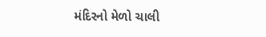મંદિરનો મેળો ચાલી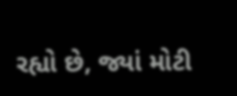રહ્યો છે, જ્યાં મોટી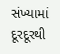સંખ્યામાં દૂરદૂરથી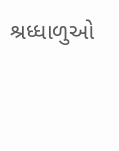શ્રધ્ધાળુઓ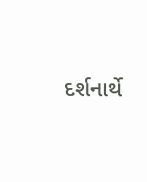દર્શનાર્થે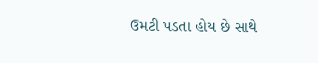ઉમટી પડતા હોય છે સાથે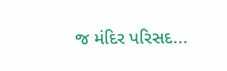જ મંદિર પરિસદ...